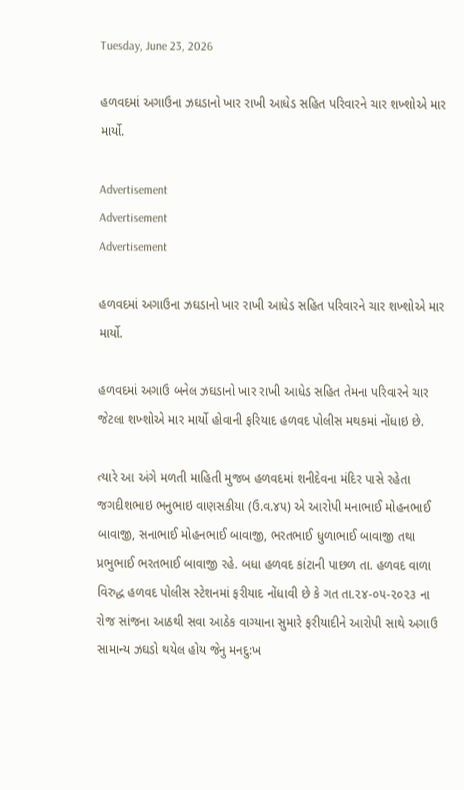Tuesday, June 23, 2026

હળવદમાં અગાઉના ઝઘડાનો ખાર રાખી આધેડ સહિત પરિવારને ચાર શખ્શોએ માર માર્યો.

Advertisement
Advertisement
Advertisement

હળવદમાં અગાઉના ઝઘડાનો ખાર રાખી આધેડ સહિત પરિવારને ચાર શખ્શોએ માર માર્યો.

હળવદમાં અગાઉ બનેલ ઝઘડાનો ખાર રાખી આધેડ સહિત તેમના પરિવારને ચાર જેટલા શખ્શોએ માર માર્યો હોવાની ફરિયાદ હળવદ પોલીસ મથકમાં નોંધાઇ છે.

ત્યારે આ અંગે મળતી માહિતી મુજબ હળવદમાં શનીદેવના મંદિર પાસે રહેતા જગદીશભાઇ ભનુભાઇ વાણસકીયા (ઉ.વ.૪૫) એ આરોપી મનાભાઈ મોહનભાઈ બાવાજી, સનાભાઈ મોહનભાઈ બાવાજી, ભરતભાઈ ધુળાભાઈ બાવાજી તથા પ્રભુભાઈ ભરતભાઈ બાવાજી રહે. બધા હળવદ કાંટાની પાછળ તા. હળવદ વાળા વિરુદ્ધ હળવદ પોલીસ સ્ટેશનમાં ફરીયાદ નોંધાવી છે કે ગત તા.૨૪-૦૫-૨૦૨૩ ના રોજ સાંજના આઠથી સવા આઠેક વાગ્યાના સુમારે ફરીયાદીને આરોપી સાથે અગાઉ સામાન્ય ઝઘડો થયેલ હોય જેનુ મનદુ:ખ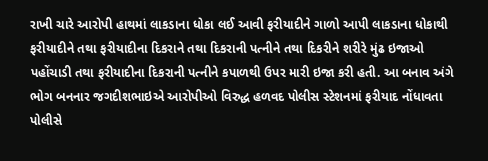રાખી ચારે આરોપી હાથમાં લાકડાના ધોકા લઈ આવી ફરીયાદીને ગાળો આપી લાકડાના ધોકાથી ફરીયાદીને તથા ફરીયાદીના દિકરાને તથા દિકરાની પત્નીને તથા દિકરીને શરીરે મુંઢ ઇજાઓ પહોંચાડી તથા ફરીયાદીના દિકરાની પત્નીને કપાળથી ઉપર મારી ઇજા કરી હતી. આ બનાવ અંગે ભોગ બનનાર જગદીશભાઇએ આરોપીઓ વિરુદ્ધ હળવદ પોલીસ સ્ટેશનમાં ફરીયાદ નોંધાવતા પોલીસે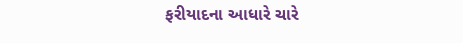ફરીયાદના આધારે ચારે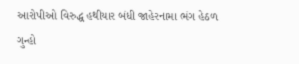આરોપીઓ વિરુદ્ધ હથીયાર બંધી જાહેરનામા ભંગ હેઠળ ગુન્હો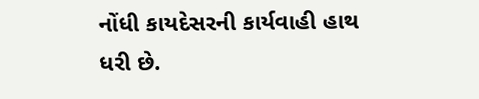નોંધી કાયદેસરની કાર્યવાહી હાથ ધરી છે.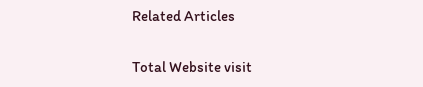Related Articles

Total Website visit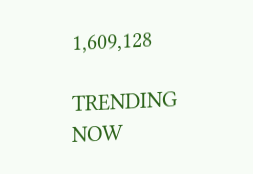1,609,128

TRENDING NOW